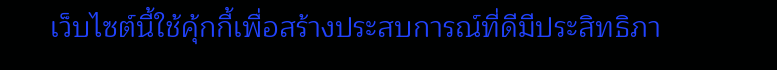เว็บไซต์นี้ใช้คุ้กกี้เพื่อสร้างประสบการณ์ที่ดีมีประสิทธิภา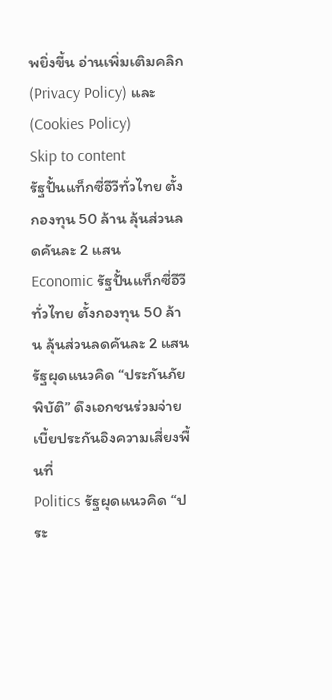พยิ่งขี้น อ่านเพิ่มเติมคลิก (Privacy Policy) และ (Cookies Policy)
Skip to content
รัฐปั้นแท็กซี่อีวีทั่วไทย ตั้งกองทุน 50 ล้าน ลุ้นส่วนลดคันละ 2 แสน
Economic รัฐปั้นแท็กซี่อีวีทั่วไทย ตั้งกองทุน 50 ล้าน ลุ้นส่วนลดคันละ 2 แสน
รัฐผุดแนวคิด “ประกันภัยพิบัติ” ดึงเอกชนร่วมจ่าย เบี้ยประกันอิงความเสี่ยงพื้นที่
Politics รัฐผุดแนวคิด “ประ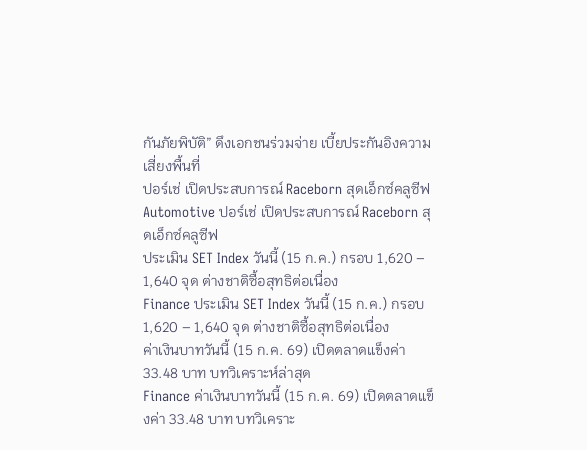กันภัยพิบัติ” ดึงเอกชนร่วมจ่าย เบี้ยประกันอิงความเสี่ยงพื้นที่
ปอร์เช่ เปิดประสบการณ์ Raceborn สุดเอ็กซ์คลูซีฟ
Automotive ปอร์เช่ เปิดประสบการณ์ Raceborn สุดเอ็กซ์คลูซีฟ
ประเมิน SET Index วันนี้ (15 ก.ค.) กรอบ 1,620 – 1,640 จุด ต่างชาติซื้อสุทธิต่อเนื่อง
Finance ประเมิน SET Index วันนี้ (15 ก.ค.) กรอบ 1,620 – 1,640 จุด ต่างชาติซื้อสุทธิต่อเนื่อง
ค่าเงินบาทวันนี้ (15 ก.ค. 69) เปิดตลาดแข็งค่า 33.48 บาท บทวิเคราะห์ล่าสุด
Finance ค่าเงินบาทวันนี้ (15 ก.ค. 69) เปิดตลาดแข็งค่า 33.48 บาท บทวิเคราะ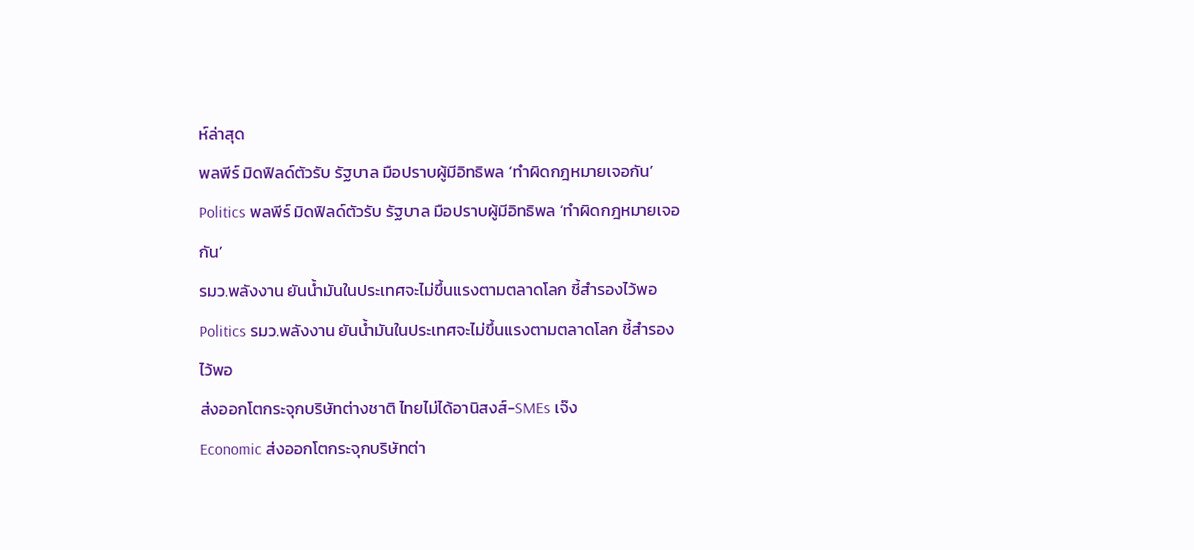ห์ล่าสุด
พลพีร์ มิดฟิลด์ตัวรับ รัฐบาล มือปราบผู้มีอิทธิพล ‘ทำผิดกฎหมายเจอกัน’
Politics พลพีร์ มิดฟิลด์ตัวรับ รัฐบาล มือปราบผู้มีอิทธิพล ‘ทำผิดกฎหมายเจอกัน’
รมว.พลังงาน ยันน้ำมันในประเทศจะไม่ขึ้นแรงตามตลาดโลก ชี้สำรองไว้พอ
Politics รมว.พลังงาน ยันน้ำมันในประเทศจะไม่ขึ้นแรงตามตลาดโลก ชี้สำรองไว้พอ
ส่งออกโตกระจุกบริษัทต่างชาติ ไทยไม่ได้อานิสงส์-SMEs เจ๊ง
Economic ส่งออกโตกระจุกบริษัทต่า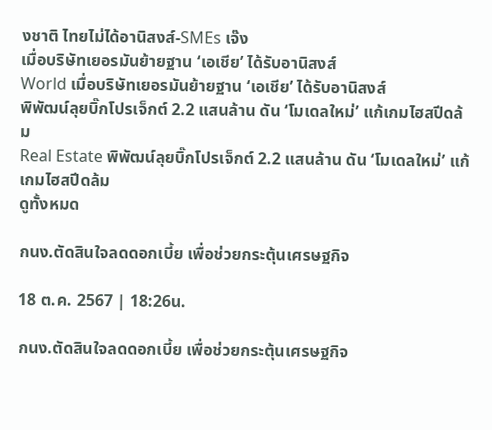งชาติ ไทยไม่ได้อานิสงส์-SMEs เจ๊ง
เมื่อบริษัทเยอรมันย้ายฐาน ‘เอเชีย’ ได้รับอานิสงส์
World เมื่อบริษัทเยอรมันย้ายฐาน ‘เอเชีย’ ได้รับอานิสงส์
พิพัฒน์ลุยบิ๊กโปรเจ็กต์ 2.2 แสนล้าน ดัน ‘โมเดลใหม่’ แก้เกมไฮสปีดล้ม
Real Estate พิพัฒน์ลุยบิ๊กโปรเจ็กต์ 2.2 แสนล้าน ดัน ‘โมเดลใหม่’ แก้เกมไฮสปีดล้ม
ดูทั้งหมด

กนง.ตัดสินใจลดดอกเบี้ย เพื่อช่วยกระตุ้นเศรษฐกิจ

18 ต.ค. 2567 | 18:26น.

กนง.ตัดสินใจลดดอกเบี้ย เพื่อช่วยกระตุ้นเศรษฐกิจ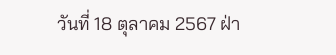วันที่ 18 ตุลาคม 2567 ฝ่า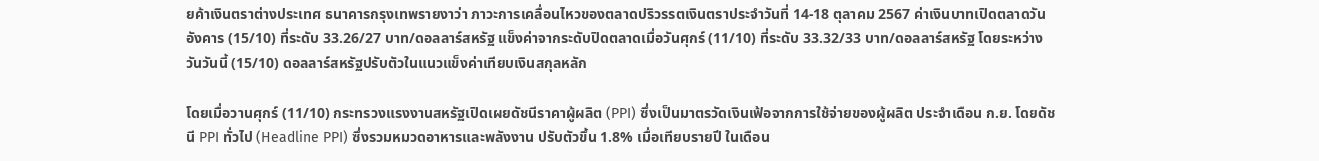ยค้าเงินตราต่างประเทศ ธนาคารกรุงเทพรายงาว่า ภาวะการเคลื่อนไหวของตลาดปริวรรตเงินตราประจำวันที่ 14-18 ตุลาคม 2567 ค่าเงินบาทเปิดตลาดวันอังคาร (15/10) ที่ระดับ 33.26/27 บาท/ดอลลาร์สหรัฐ แข็งค่าจากระดับปิดตลาดเมื่อวันศุกร์ (11/10) ที่ระดับ 33.32/33 บาท/ดอลลาร์สหรัฐ โดยระหว่างวันวันนี้ (15/10) ดอลลาร์สหรัฐปรับตัวในแนวแข็งค่าเทียบเงินสกุลหลัก

โดยเมื่อวานศุกร์ (11/10) กระทรวงแรงงานสหรัฐเปิดเผยดัชนีราคาผู้ผลิต (PPI) ซึ่งเป็นมาตรวัดเงินเฟ้อจากการใช้จ่ายของผู้ผลิต ประจำเดือน ก.ย. โดยดัชนี PPI ทั่วไป (Headline PPI) ซึ่งรวมหมวดอาหารและพลังงาน ปรับตัวขึ้น 1.8% เมื่อเทียบรายปี ในเดือน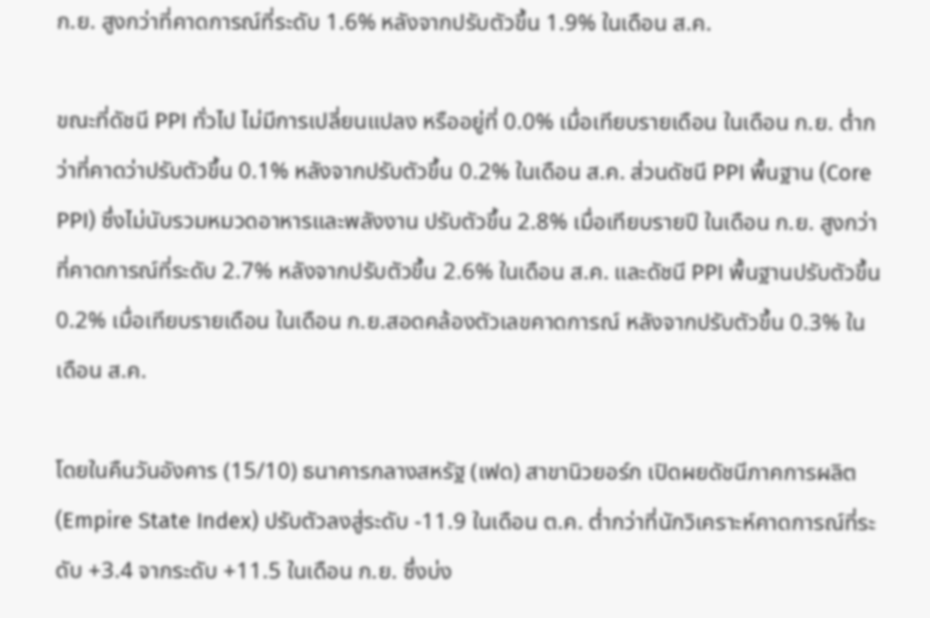ก.ย. สูงกว่าที่คาดการณ์ที่ระดับ 1.6% หลังจากปรับตัวขึ้น 1.9% ในเดือน ส.ค.

ขณะที่ดัชนี PPI ทั่วไป ไม่มีการเปลี่ยนแปลง หรืออยู่ที่ 0.0% เมื่อเทียบรายเดือน ในเดือน ก.ย. ต่ำกว่าที่คาดว่าปรับตัวขึ้น 0.1% หลังจากปรับตัวขึ้น 0.2% ในเดือน ส.ค. ส่วนดัชนี PPI พื้นฐาน (Core PPI) ซึ่งไม่นับรวมหมวดอาหารและพลังงาน ปรับตัวขึ้น 2.8% เมื่อเทียบรายปี ในเดือน ก.ย. สูงกว่าที่คาดการณ์ที่ระดับ 2.7% หลังจากปรับตัวขึ้น 2.6% ในเดือน ส.ค. และดัชนี PPI พื้นฐานปรับตัวขึ้น 0.2% เมื่อเทียบรายเดือน ในเดือน ก.ย.สอดคล้องตัวเลขคาดการณ์ หลังจากปรับตัวขึ้น 0.3% ในเดือน ส.ค.

โดยในคืนวันอังคาร (15/10) ธนาคารกลางสหรัฐ (เฟด) สาขานิวยอร์ก เปิดผยดัชนีภาคการผลิต (Empire State Index) ปรับตัวลงสู่ระดับ -11.9 ในเดือน ต.ค. ต่ำกว่าที่นักวิเคราะห์คาดการณ์ที่ระดับ +3.4 จากระดับ +11.5 ในเดือน ก.ย. ซึ่งบ่ง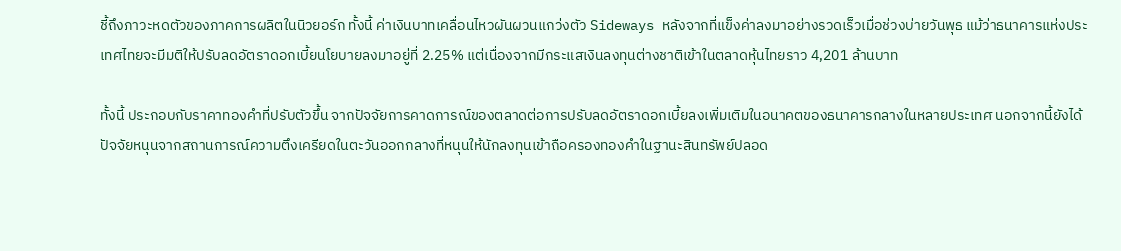ชี้ถึงภาวะหดตัวของภาคการผลิตในนิวยอร์ก ทั้งนี้ ค่าเงินบาทเคลื่อนไหวผันผวนแกว่งตัว Sideways หลังจากที่แข็งค่าลงมาอย่างรวดเร็วเมื่อช่วงบ่ายวันพุธ แม้ว่าธนาคารแห่งประเทศไทยจะมีมติให้ปรับลดอัตราดอกเบี้ยนโยบายลงมาอยู่ที่ 2.25% แต่เนื่องจากมีกระแสเงินลงทุนต่างชาติเข้าในตลาดหุ้นไทยราว 4,201 ล้านบาท

ทั้งนี้ ประกอบกับราคาทองคำที่ปรับตัวขึ้น จากปัจจัยการคาดการณ์ของตลาดต่อการปรับลดอัตราดอกเบี้ยลงเพิ่มเติมในอนาคตของธนาคารกลางในหลายประเทศ นอกจากนี้ยังได้ปัจจัยหนุนจากสถานการณ์ความตึงเครียดในตะวันออกกลางที่หนุนให้นักลงทุนเข้าถือครองทองคำในฐานะสินทรัพย์ปลอด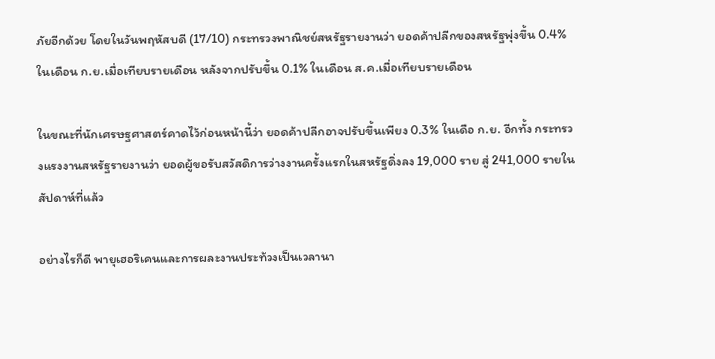ภัยอีกด้วย โดยในวันพฤหัสบดี (17/10) กระทรวงพาณิชย์สหรัฐรายงานว่า ยอดค้าปลีกของสหรัฐพุ่งขึ้น 0.4% ในเดือน ก.ย.เมื่อเทียบรายเดือน หลังจากปรับขึ้น 0.1% ในเดือน ส.ค.เมื่อเทียบรายเดือน

ในขณะที่นักเศรษฐศาสตร์คาดไว้ก่อนหน้านี้ว่า ยอดค้าปลีกอาจปรับขึ้นเพียง 0.3% ในเดือ ก.ย. อีกทั้ง กระทรวงแรงงานสหรัฐรายงานว่า ยอดผู้ขอรับสวัสดิการว่างงานครั้งแรกในสหรัฐดิ่งลง 19,000 ราย สู่ 241,000 รายในสัปดาห์ที่แล้ว

อย่างไรก็ดี พายุเฮอริเคนและการผละงานประท้วงเป็นเวลานา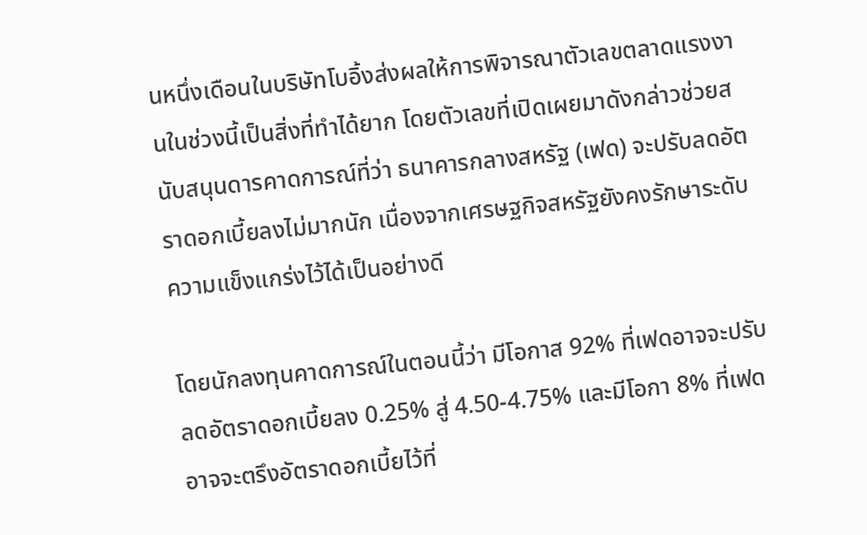นหนึ่งเดือนในบริษัทโบอิ้งส่งผลให้การพิจารณาตัวเลขตลาดแรงงานในช่วงนี้เป็นสิ่งที่ทำได้ยาก โดยตัวเลขที่เปิดเผยมาดังกล่าวช่วยสนับสนุนดารคาดการณ์ที่ว่า ธนาคารกลางสหรัฐ (เฟด) จะปรับลดอัตราดอกเบี้ยลงไม่มากนัก เนื่องจากเศรษฐกิจสหรัฐยังคงรักษาระดับความแข็งแกร่งไว้ได้เป็นอย่างดี

โดยนักลงทุนคาดการณ์ในตอนนี้ว่า มีโอกาส 92% ที่เฟดอาจจะปรับลดอัตราดอกเบี้ยลง 0.25% สู่ 4.50-4.75% และมีโอกา 8% ที่เฟดอาจจะตรึงอัตราดอกเบี้ยไว้ที่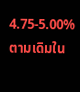4.75-5.00% ตามเดิมใน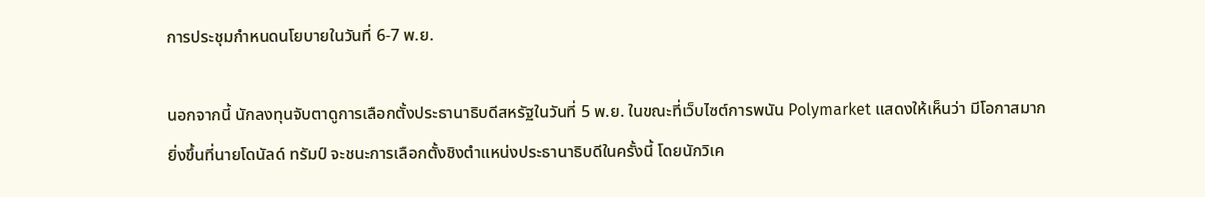การประชุมกำหนดนโยบายในวันที่ 6-7 พ.ย.

นอกจากนี้ นักลงทุนจับตาดูการเลือกตั้งประธานาธิบดีสหรัฐในวันที่ 5 พ.ย. ในขณะที่เว็บไซต์การพนัน Polymarket แสดงให้เห็นว่า มีโอกาสมากยิ่งขึ้นที่นายโดนัลด์ ทรัมป์ จะชนะการเลือกตั้งชิงตำแหน่งประธานาธิบดีในครั้งนี้ โดยนักวิเค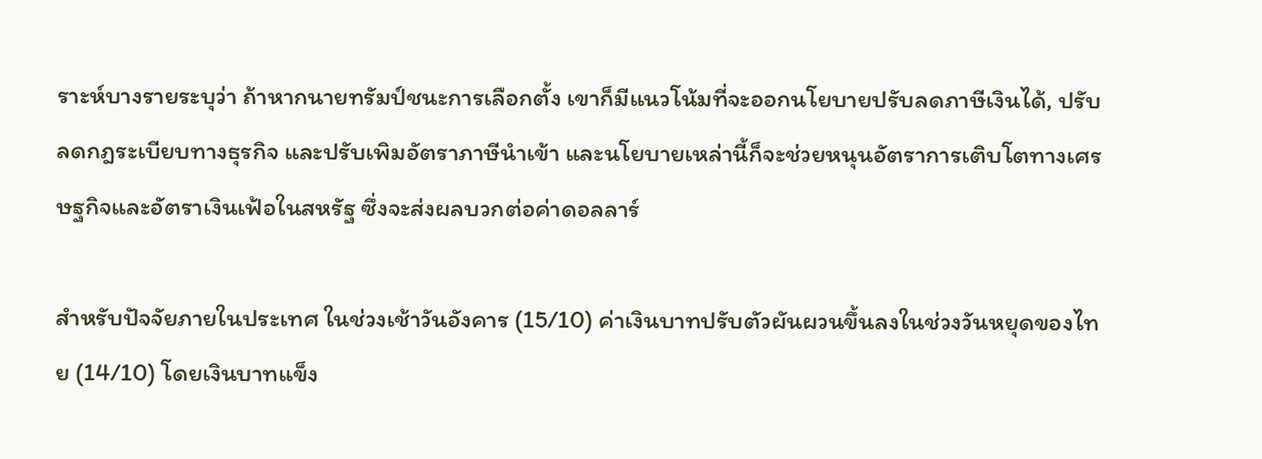ราะห์บางรายระบุว่า ถ้าหากนายทรัมป์ชนะการเลือกตั้ง เขาก็มีแนวโน้มที่จะออกนโยบายปรับลดภาษีเงินได้, ปรับลดกฎระเบียบทางธุรกิจ และปรับเพิมอัตราภาษีนำเข้า และนโยบายเหล่านี้ก็จะช่วยหนุนอัตราการเติบโตทางเศรษฐกิจและอัตราเงินเฟ้อในสหรัฐ ซึ่งจะส่งผลบวกต่อค่าดอลลาร์

สำหรับปัจจัยภายในประเทศ ในช่วงเช้าวันอังคาร (15/10) ค่าเงินบาทปรับตัวผันผวนขึ้นลงในช่วงวันหยุดของไทย (14/10) โดยเงินบาทแข็ง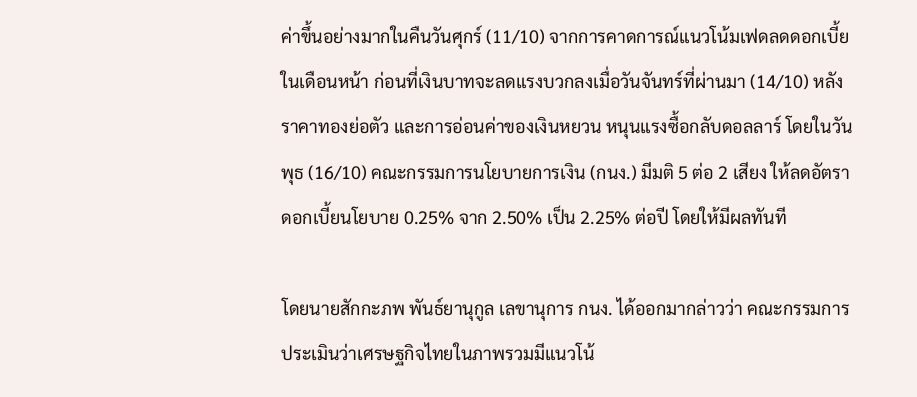ค่าขึ้นอย่างมากในคืนวันศุกร์ (11/10) จากการคาดการณ์แนวโน้มเฟดลดดอกเบี้ยในเดือนหน้า ก่อนที่เงินบาทจะลดแรงบวกลงเมื่อวันจันทร์ที่ผ่านมา (14/10) หลังราคาทองย่อตัว และการอ่อนค่าของเงินหยวน หนุนแรงซื้อกลับดอลลาร์ โดยในวันพุธ (16/10) คณะกรรมการนโยบายการเงิน (กนง.) มีมติ 5 ต่อ 2 เสียง ให้ลดอัตราดอกเบี้ยนโยบาย 0.25% จาก 2.50% เป็น 2.25% ต่อปี โดยให้มีผลทันที

โดยนายสักกะภพ พันธ์ยานุกูล เลขานุการ กนง. ได้ออกมากล่าวว่า คณะกรรมการประเมินว่าเศรษฐกิจไทยในภาพรวมมีแนวโน้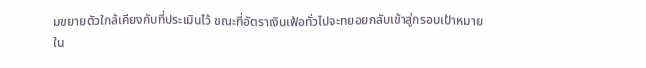มขยายตัวใกล้เคียงกับที่ประเมินไว้ ขณะที่อัตราเงินเฟ้อทั่วไปจะทยอยกลับเข้าสู่กรอบเป้าหมายใน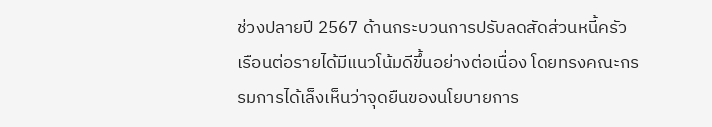ช่วงปลายปี 2567 ด้านกระบวนการปรับลดสัดส่วนหนี้ครัวเรือนต่อรายได้มีแนวโน้มดีขึ้นอย่างต่อเนื่อง โดยทรงคณะกรรมการได้เล็งเห็นว่าจุดยืนของนโยบายการ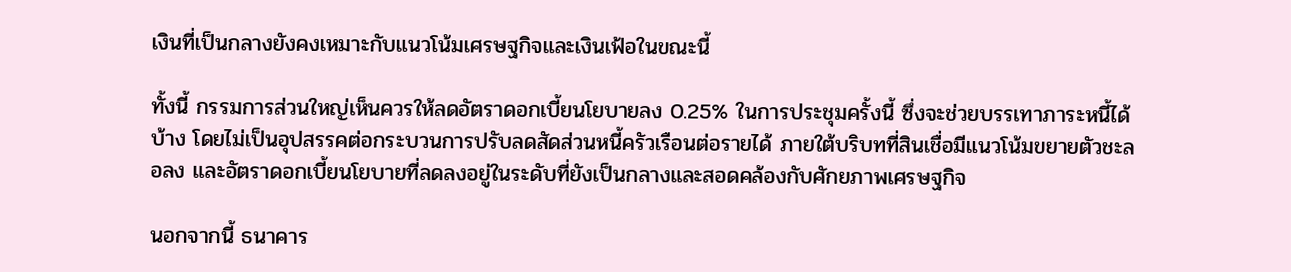เงินที่เป็นกลางยังคงเหมาะกับแนวโน้มเศรษฐกิจและเงินเฟ้อในขณะนี้

ทั้งนี้ กรรมการส่วนใหญ่เห็นควรให้ลดอัตราดอกเบี้ยนโยบายลง 0.25% ในการประชุมครั้งนี้ ซึ่งจะช่วยบรรเทาภาระหนี้ได้บ้าง โดยไม่เป็นอุปสรรคต่อกระบวนการปรับลดสัดส่วนหนี้ครัวเรือนต่อรายได้ ภายใต้บริบทที่สินเชื่อมีแนวโน้มขยายตัวชะลอลง และอัตราดอกเบี้ยนโยบายที่ลดลงอยู่ในระดับที่ยังเป็นกลางและสอดคล้องกับศักยภาพเศรษฐกิจ

นอกจากนี้ ธนาคาร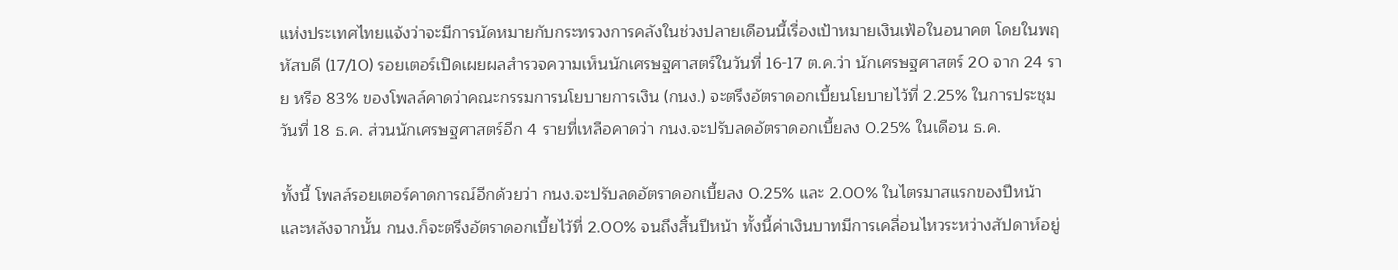แห่งประเทศไทยแจ้งว่าจะมีการนัดหมายกับกระทรวงการคลังในช่วงปลายเดือนนี้เรื่องเป้าหมายเงินเฟ้อในอนาคต โดยในพฤหัสบดี (17/10) รอยเตอร์เปิดเผยผลสำรวจความเห็นนักเศรษฐศาสตร์ในวันที่ 16-17 ต.ค.ว่า นักเศรษฐศาสตร์ 20 จาก 24 ราย หรือ 83% ของโพลล์คาดว่าคณะกรรมการนโยบายการเงิน (กนง.) จะตรึงอัตราดอกเบี้ยนโยบายไว้ที่ 2.25% ในการประชุมวันที่ 18 ธ.ค. ส่วนนักเศรษฐศาสตร์อีก 4 รายที่เหลือคาดว่า กนง.จะปรับลดอัตราดอกเบี้ยลง 0.25% ในเดือน ธ.ค.

ทั้งนี้ โพลล์รอยเตอร์คาดการณ์อีกด้วยว่า กนง.จะปรับลดอัตราดอกเบี้ยลง 0.25% และ 2.00% ในไตรมาสแรกของปีหน้า และหลังจากนั้น กนง.ก็จะตรึงอัตราดอกเบี้ยไว้ที่ 2.00% จนถึงสิ้นปีหน้า ทั้งนี้ค่าเงินบาทมีการเคลื่อนไหวระหว่างสัปดาห์อยู่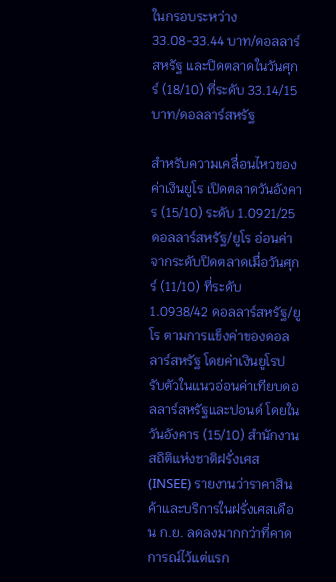ในกรอบระหว่าง 33.08-33.44 บาท/ดอลลาร์สหรัฐ และปิดตลาดในวันศุกร์ (18/10) ที่ระดับ 33.14/15 บาท/ดอลลาร์สหรัฐ

สำหรับความเคลื่อนไหวของค่าเงินยูโร เปิดตลาดวันอังคาร (15/10) ระดับ 1.0921/25 ดอลลาร์สหรัฐ/ยูโร อ่อนค่าจากระดับปิดตลาดเมื่อวันศุกร์ (11/10) ที่ระดับ 1.0938/42 ดอลลาร์สหรัฐ/ยูโร ตามการแข็งค่าของดอลลาร์สหรัฐ โดยค่าเงินยูโรปรับตัวในแนวอ่อนค่าเทียบดอลลาร์สหรัฐและปอนด์ โดยในวันอังคาร (15/10) สำนักงานสถิติแห่งชาติฝรั่งเศส (INSEE) รายงานว่าราคาสินค้าและบริการในฝรั่งเศสเดือน ก.ย. ลดลงมากกว่าที่คาดการณ์ไว้แต่แรก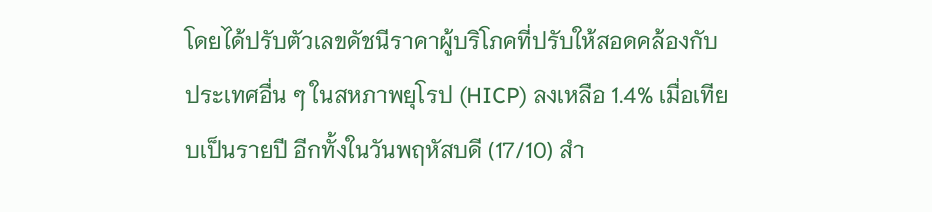โดยได้ปรับตัวเลขดัชนีราคาผู้บริโภคที่ปรับให้สอดคล้องกับประเทศอื่น ๆ ในสหภาพยุโรป (HICP) ลงเหลือ 1.4% เมื่อเทียบเป็นรายปี อีกทั้งในวันพฤหัสบดี (17/10) สำ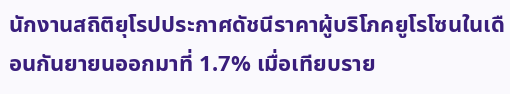นักงานสถิติยุโรปประกาศดัชนีราคาผู้บริโภคยูโรโซนในเดือนกันยายนออกมาที่ 1.7% เมื่อเทียบราย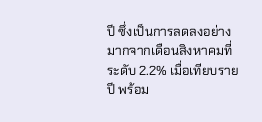ปี ซึ่งเป็นการลดลงอย่างมากจากเดือนสิงหาคมที่ระดับ 2.2% เมื่อเทียบรายปี พร้อม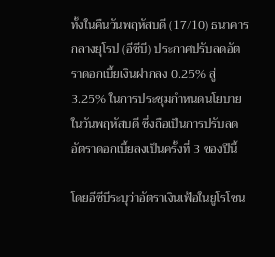ทั้งในคืนวันพฤหัสบดี (17/10) ธนาคารกลางยุโรป (อีซีบี) ประกาศปรับลดอัตราดอกเบี้ยเงินฝากลง 0.25% สู่ 3.25% ในการประชุมกำหนดนโยบายในวันพฤหัสบดี ซึ่งถือเป็นการปรับลดอัตราดอกเบี้ยลงเป็นครั้งที่ 3 ของปีนี้

โดยอีซีบีระบุว่าอัตราเงินเฟ้อในยูโรโซน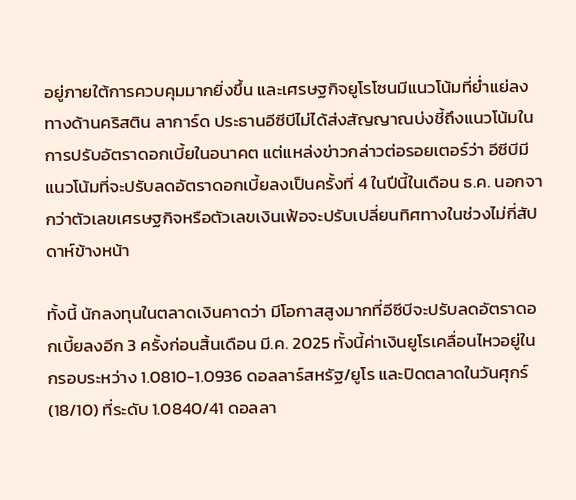อยู่ภายใต้การควบคุมมากยิ่งขึ้น และเศรษฐกิจยูโรโซนมีแนวโน้มที่ย่ำแย่ลง ทางด้านคริสติน ลาการ์ด ประธานอีซีบีไม่ได้ส่งสัญญาณบ่งชี้ถึงแนวโน้มในการปรับอัตราดอกเบี้ยในอนาคต แต่แหล่งข่าวกล่าวต่อรอยเตอร์ว่า อีซีบีมีแนวโน้มที่จะปรับลดอัตราดอกเบี้ยลงเป็นครั้งที่ 4 ในปีนี้ในเดือน ธ.ค. นอกจากว่าตัวเลขเศรษฐกิจหรือตัวเลขเงินเฟ้อจะปรับเปลี่ยนทิศทางในช่วงไม่กี่สัปดาห์ข้างหน้า

ทั้งนี้ นักลงทุนในตลาดเงินคาดว่า มีโอกาสสูงมากที่อีซีบีจะปรับลดอัตราดอกเบี้ยลงอีก 3 ครั้งก่อนสิ้นเดือน มี.ค. 2025 ทั้งนี้ค่าเงินยูโรเคลื่อนไหวอยู่ในกรอบระหว่าง 1.0810-1.0936 ดอลลาร์สหรัฐ/ยูโร และปิดตลาดในวันศุกร์ (18/10) ที่ระดับ 1.0840/41 ดอลลา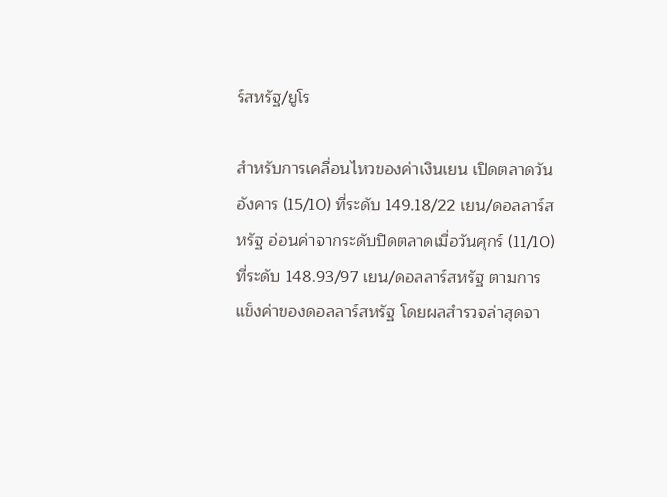ร์สหรัฐ/ยูโร

สำหรับการเคลื่อนไหวของค่าเงินเยน เปิดตลาดวันอังคาร (15/10) ที่ระดับ 149.18/22 เยน/ดอลลาร์สหรัฐ อ่อนค่าจากระดับปิดตลาดเมื่อวันศุกร์ (11/10) ที่ระดับ 148.93/97 เยน/ดอลลาร์สหรัฐ ตามการแข็งค่าของดอลลาร์สหรัฐ โดยผลสำรวจล่าสุดจา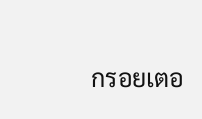กรอยเตอ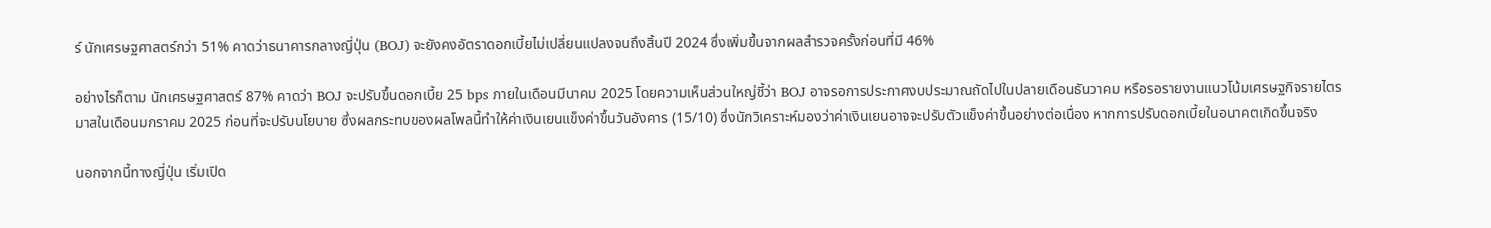ร์ นักเศรษฐศาสตร์กว่า 51% คาดว่าธนาคารกลางญี่ปุ่น (BOJ) จะยังคงอัตราดอกเบี้ยไม่เปลี่ยนแปลงจนถึงสิ้นปี 2024 ซึ่งเพิ่มขึ้นจากผลสำรวจครั้งก่อนที่มี 46%

อย่างไรก็ตาม นักเศรษฐศาสตร์ 87% คาดว่า BOJ จะปรับขึ้นดอกเบี้ย 25 bps ภายในเดือนมีนาคม 2025 โดยความเห็นส่วนใหญ่ชี้ว่า BOJ อาจรอการประกาศงบประมาณถัดไปในปลายเดือนธันวาคม หรือรอรายงานแนวโน้มเศรษฐกิจรายไตรมาสในเดือนมกราคม 2025 ก่อนที่จะปรับนโยบาย ซึ่งผลกระทบของผลโพลนี้ทำให้ค่าเงินเยนแข็งค่าขึ้นวันอังคาร (15/10) ซึ่งนักวิเคราะห์มองว่าค่าเงินเยนอาจจะปรับตัวแข็งค่าขึ้นอย่างต่อเนื่อง หากการปรับดอกเบี้ยในอนาคตเกิดขึ้นจริง

นอกจากนี้ทางญี่ปุ่น เริ่มเปิด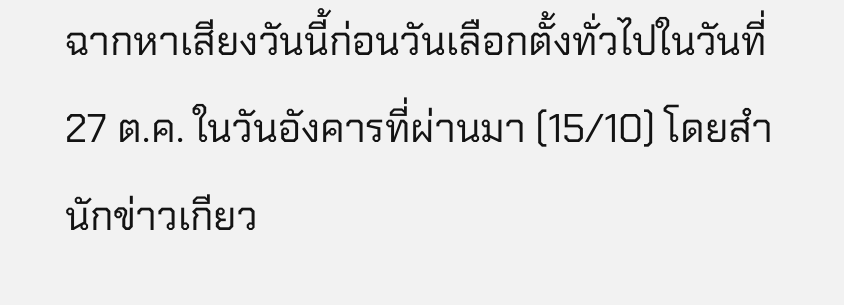ฉากหาเสียงวันนี้ก่อนวันเลือกตั้งทั่วไปในวันที่ 27 ต.ค. ในวันอังคารที่ผ่านมา (15/10) โดยสำนักข่าวเกียว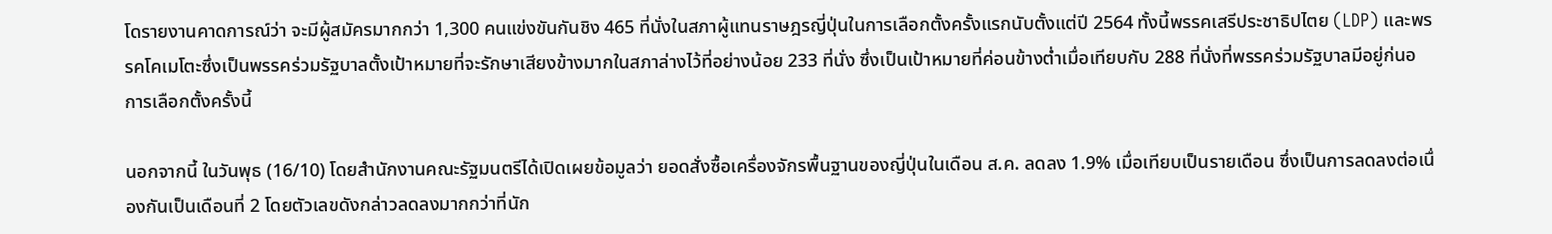โดรายงานคาดการณ์ว่า จะมีผู้สมัครมากกว่า 1,300 คนแข่งขันกันชิง 465 ที่นั่งในสภาผู้แทนราษฎรญี่ปุ่นในการเลือกตั้งครั้งแรกนับตั้งแต่ปี 2564 ทั้งนี้พรรคเสรีประชาธิปไตย (LDP) และพรรคโคเมโตะซึ่งเป็นพรรคร่วมรัฐบาลตั้งเป้าหมายที่จะรักษาเสียงข้างมากในสภาล่างไว้ที่อย่างน้อย 233 ที่นั่ง ซึ่งเป็นเป้าหมายที่ค่อนข้างต่ำเมื่อเทียบกับ 288 ที่นั่งที่พรรคร่วมรัฐบาลมีอยู่ก่นอการเลือกตั้งครั้งนี้

นอกจากนี้ ในวันพุธ (16/10) โดยสำนักงานคณะรัฐมนตรีได้เปิดเผยข้อมูลว่า ยอดสั่งซื้อเครื่องจักรพื้นฐานของญี่ปุ่นในเดือน ส.ค. ลดลง 1.9% เมื่อเทียบเป็นรายเดือน ซึ่งเป็นการลดลงต่อเนื่องกันเป็นเดือนที่ 2 โดยตัวเลขดังกล่าวลดลงมากกว่าที่นัก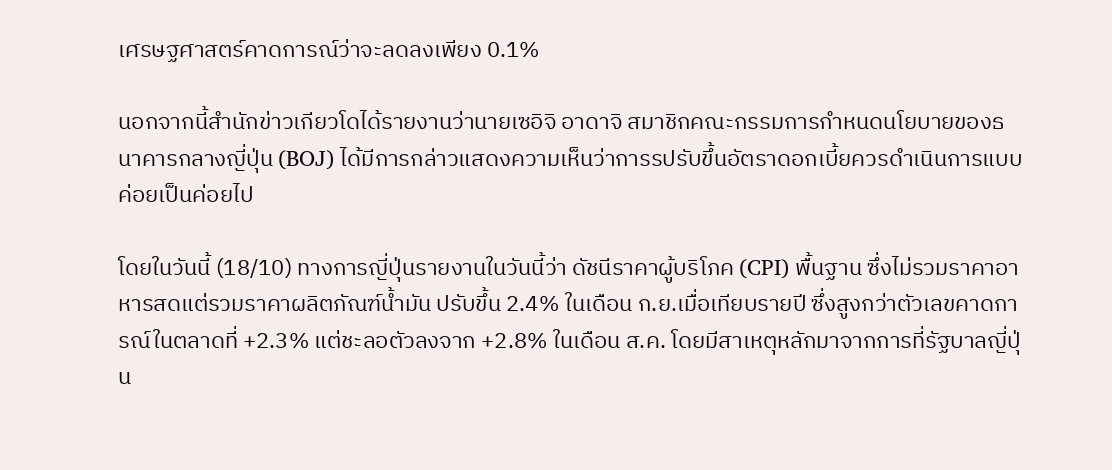เศรษฐศาสตร์คาดการณ์ว่าจะลดลงเพียง 0.1%

นอกจากนี้สำนักข่าวเกียวโดได้รายงานว่านายเซอิจิ อาดาจิ สมาชิกคณะกรรมการกำหนดนโยบายของธนาคารกลางญี่ปุ่น (BOJ) ได้มีการกล่าวแสดงความเห็นว่าการรปรับขึ้นอัตราดอกเบี้ยควรดำเนินการแบบค่อยเป็นค่อยไป

โดยในวันนี้ (18/10) ทางการญี่ปุ่นรายงานในวันนี้ว่า ดัชนีราคาผู้บริโภค (CPI) พื้นฐาน ซึ่งไม่รวมราคาอาหารสดแต่รวมราคาผลิตภัณฑ์น้ำมัน ปรับขึ้น 2.4% ในเดือน ก.ย.เมื่อเทียบรายปี ซึ่งสูงกว่าตัวเลขคาดการณ์ในตลาดที่ +2.3% แต่ชะลอตัวลงจาก +2.8% ในเดือน ส.ค. โดยมีสาเหตุหลักมาจากการที่รัฐบาลญี่ปุ่น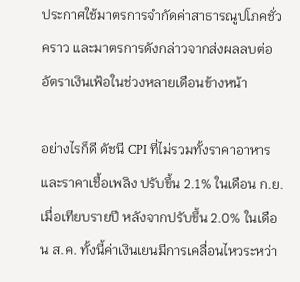ประกาศใช้มาตรการจำกัดค่าสาธารณูปโภคชั่วคราว และมาตรการดังกล่าวจากส่งผลลบต่ออัตราเงินเฟ้อในช่วงหลายเดือนข้างหน้า

อย่างไรก็ดี ดัชนี CPI ที่ไม่รวมทั้งราคาอาหารและราคาเชื้อเพลิง ปรับขึ้น 2.1% ในเดือน ก.ย.เมื่อเทียบรายปี หลังจากปรับขึ้น 2.0% ในเดือน ส.ค. ทั้งนี้ค่าเงินเยนมีการเคลื่อนไหวระหว่า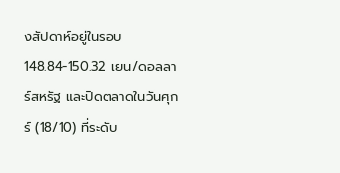งสัปดาห์อยู่ในรอบ 148.84-150.32 เยน/ดอลลาร์สหรัฐ และปิดตลาดในวันศุกร์ (18/10) ที่ระดับ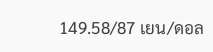149.58/87 เยน/ดอล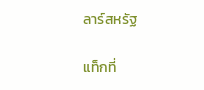ลาร์สหรัฐ

แท็กที่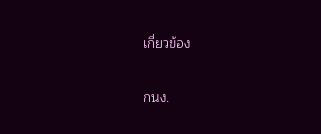เกี่ยวข้อง

กนง.